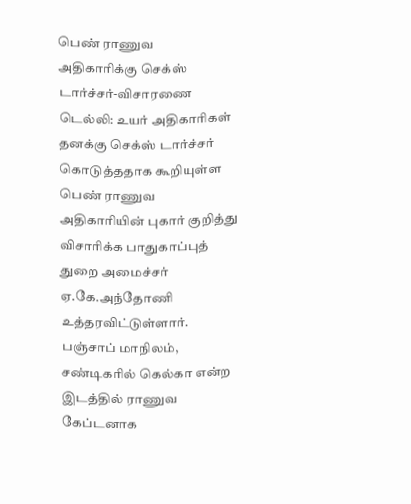பெண் ராணுவ அதிகாரிக்கு செக்ஸ் டார்ச்சர்-விசாரணை
டெல்லி: உயர் அதிகாரிகள் தனக்கு செக்ஸ் டார்ச்சர் கொடுத்ததாக கூறியுள்ள பெண் ராணுவ அதிகாரியின் புகார் குறித்து விசாரிக்க பாதுகாப்புத் துறை அமைச்சர் ஏ.கே.அந்தோணி உத்தரவிட்டுள்ளார்.
பஞ்சாப் மாநிலம், சண்டிகரில் கெல்கா என்ற இடத்தில் ராணுவ கேப்டனாக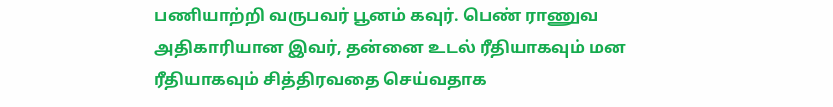பணியாற்றி வருபவர் பூனம் கவுர். பெண் ராணுவ அதிகாரியான இவர், தன்னை உடல் ரீதியாகவும் மன ரீதியாகவும் சித்திரவதை செய்வதாக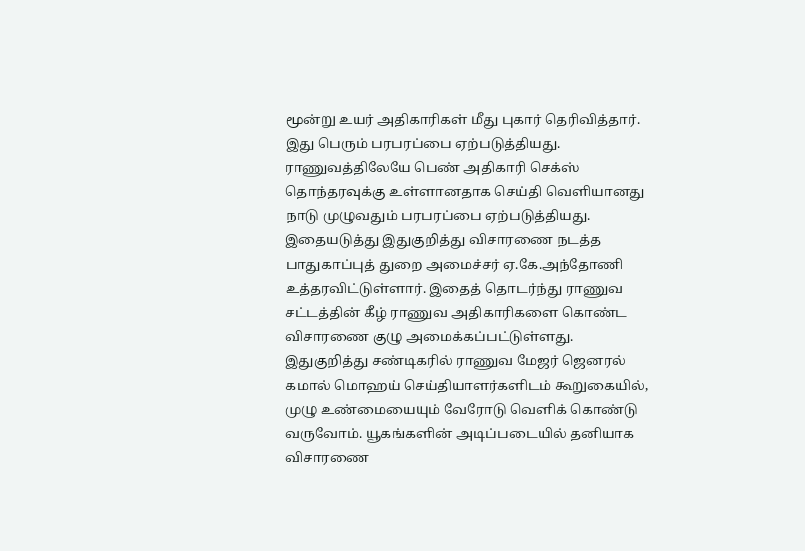மூன்று உயர் அதிகாரிகள் மீது புகார் தெரிவித்தார்.
இது பெரும் பரபரப்பை ஏற்படுத்தியது. ராணுவத்திலேயே பெண் அதிகாரி செக்ஸ் தொந்தரவுக்கு உள்ளானதாக செய்தி வெளியானது நாடு முழுவதும் பரபரப்பை ஏற்படுத்தியது.
இதையடுத்து இதுகுறித்து விசாரணை நடத்த பாதுகாப்புத் துறை அமைச்சர் ஏ.கே.அந்தோணி உத்தரவிட்டுள்ளார். இதைத் தொடர்ந்து ராணுவ சட்டத்தின் கீழ் ராணுவ அதிகாரிகளை கொண்ட விசாரணை குழு அமைக்கப்பட்டுள்ளது.
இதுகுறித்து சண்டிகரில் ராணுவ மேஜர் ஜெனரல் கமால் மொஹய் செய்தியாளர்களிடம் கூறுகையில், முழு உண்மையையும் வேரோடு வெளிக் கொண்டு வருவோம். யூகங்களின் அடிப்படையில் தனியாக விசாரணை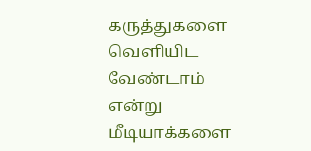கருத்துகளை வெளியிட வேண்டாம் என்று மீடியாக்களை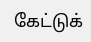கேட்டுக்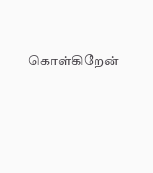கொள்கிறேன்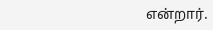என்றார்.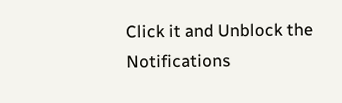Click it and Unblock the Notifications